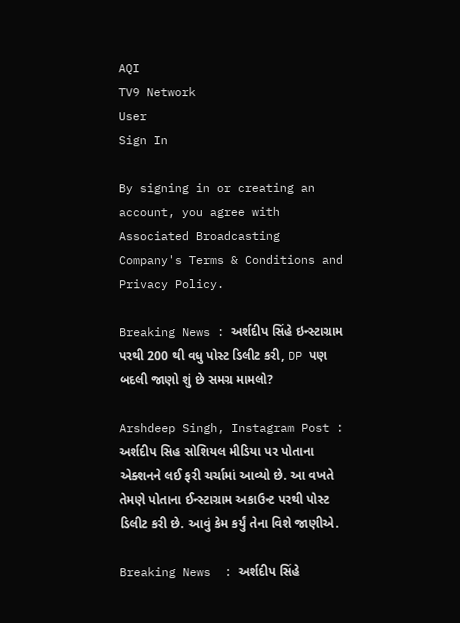AQI
TV9 Network
User
Sign In

By signing in or creating an account, you agree with Associated Broadcasting Company's Terms & Conditions and Privacy Policy.

Breaking News : અર્શદીપ સિંહે ઇન્સ્ટાગ્રામ પરથી 200 થી વધુ પોસ્ટ ડિલીટ કરી, DP પણ બદલી જાણો શું છે સમગ્ર મામલો?

Arshdeep Singh, Instagram Post : અર્શદીપ સિહ સોશિયલ મીડિયા પર પોતાના એક્શનને લઈ ફરી ચર્ચામાં આવ્યો છે. આ વખતે તેમણે પોતાના ઈન્સ્ટાગ્રામ અકાઉન્ટ પરથી પોસ્ટ ડિલીટ કરી છે. આવું કેમ કર્યું તેના વિશે જાણીએ.

Breaking News  : અર્શદીપ સિંહે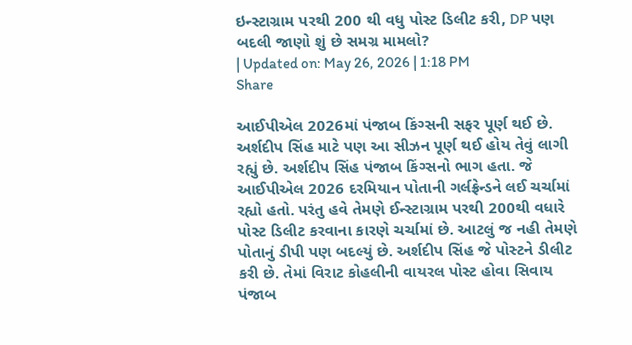ઇન્સ્ટાગ્રામ પરથી 200 થી વધુ પોસ્ટ ડિલીટ કરી, DP પણ બદલી જાણો શું છે સમગ્ર મામલો?
| Updated on: May 26, 2026 | 1:18 PM
Share

આઈપીએલ 2026માં પંજાબ કિંગ્સની સફર પૂર્ણ થઈ છે. અર્શદીપ સિંહ માટે પણ આ સીઝન પૂર્ણ થઈ હોય તેવું લાગી રહ્યું છે. અર્શદીપ સિંહ પંજાબ કિંગ્સનો ભાગ હતા. જે આઈપીએલ 2026 દરમિયાન પોતાની ગર્લફ્રેન્ડને લઈ ચર્ચામાં રહ્યો હતો. પરંતુ હવે તેમણે ઈન્સ્ટાગ્રામ પરથી 200થી વધારે પોસ્ટ ડિલીટ કરવાના કારણે ચર્ચામાં છે. આટલું જ નહી તેમણે પોતાનું ડીપી પણ બદલ્યું છે. અર્શદીપ સિંહ જે પોસ્ટને ડીલીટ કરી છે. તેમાં વિરાટ કોહલીની વાયરલ પોસ્ટ હોવા સિવાય પંજાબ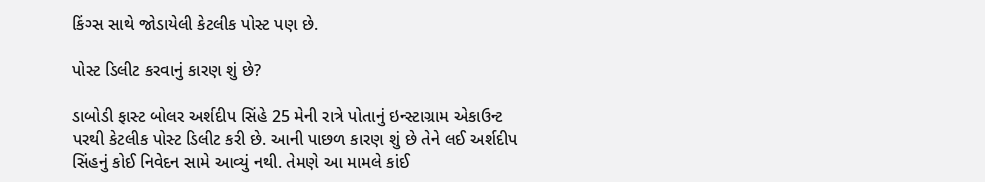કિંગ્સ સાથે જોડાયેલી કેટલીક પોસ્ટ પણ છે.

પોસ્ટ ડિલીટ કરવાનું કારણ શું છે?

ડાબોડી ફાસ્ટ બોલર અર્શદીપ સિંહે 25 મેની રાત્રે પોતાનું ઇન્સ્ટાગ્રામ એકાઉન્ટ પરથી કેટલીક પોસ્ટ ડિલીટ કરી છે. આની પાછળ કારણ શું છે તેને લઈ અર્શદીપ સિંહનું કોઈ નિવેદન સામે આવ્યું નથી. તેમણે આ મામલે કાંઈ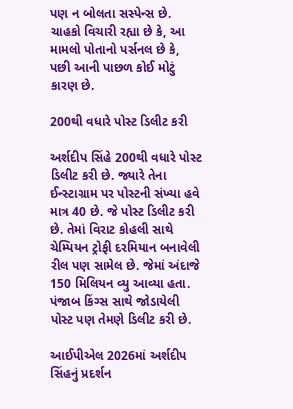પણ ન બોલતા સસ્પેન્સ છે. ચાહકો વિચારી રહ્યા છે કે, આ મામલો પોતાનો પર્સનલ છે કે, પછી આની પાછળ કોઈ મોટું કારણ છે.

200થી વધારે પોસ્ટ ડિલીટ કરી

અર્શદીપ સિંહે 200થી વધારે પોસ્ટ ડિલીટ કરી છે. જ્યારે તેના ઈન્સ્ટાગ્રામ પર પોસ્ટની સંખ્યા હવે માત્ર 40 છે. જે પોસ્ટ ડિલીટ કરી છે. તેમાં વિરાટ કોહલી સાથે ચેમ્પિયન ટ્રોફી દરમિયાન બનાવેલી રીલ પણ સામેલ છે. જેમાં અંદાજે 150 મિલિયન વ્યુ આવ્યા હતા. પંજાબ કિંગ્સ સાથે જોડાયેલી પોસ્ટ પણ તેમણે ડિલીટ કરી છે.

આઈપીએલ 2026માં અર્શદીપ સિંહનું પ્રદર્શન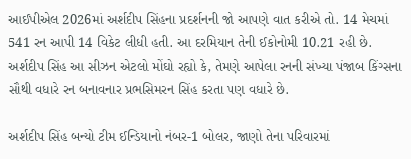આઈપીએલ 2026માં અર્શદીપ સિંહના પ્રદર્શનની જો આપણે વાત કરીએ તો. 14 મેચમાં 541 રન આપી 14 વિકેટ લીધી હતી. આ દરમિયાન તેની ઈકોનોમી 10.21 રહી છે. અર્શદીપ સિંહ આ સીઝન એટલો મોંઘો રહ્યો કે, તેમણે આપેલા રનની સંખ્યા પંજાબ કિંગ્સના સૌથી વધારે રન બનાવનાર પ્રભસિમરન સિંહ કરતા પણ વધારે છે.

અર્શદીપ સિંહ બન્યો ટીમ ઈન્ડિયાનો નંબર-1 બોલર, જાણો તેના પરિવારમાં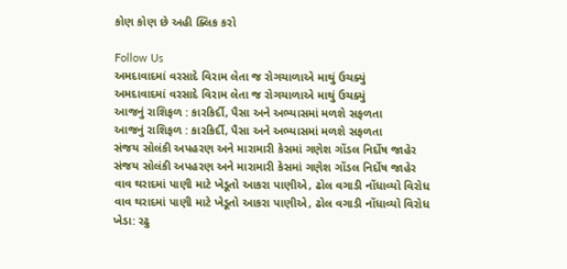કોણ કોણ છે અહી ક્લિક કરો

Follow Us
અમદાવાદમાં વરસાદે વિરામ લેતા જ રોગચાળાએ માથું ઉચક્યું
અમદાવાદમાં વરસાદે વિરામ લેતા જ રોગચાળાએ માથું ઉચક્યું
આજનું રાશિફળ : કારકિર્દી, પૈસા અને અભ્યાસમાં મળશે સફળતા
આજનું રાશિફળ : કારકિર્દી, પૈસા અને અભ્યાસમાં મળશે સફળતા
સંજય સોલંકી અપહરણ અને મારામારી કેસમાં ગણેશ ગોંડલ નિર્દોષ જાહેર
સંજય સોલંકી અપહરણ અને મારામારી કેસમાં ગણેશ ગોંડલ નિર્દોષ જાહેર
વાવ થરાદમાં પાણી માટે ખેડૂતો આકરા પાણીએ, ઢોલ વગાડી નોંધાવ્યો વિરોધ
વાવ થરાદમાં પાણી માટે ખેડૂતો આકરા પાણીએ, ઢોલ વગાડી નોંધાવ્યો વિરોધ
ખેડા: રઢુ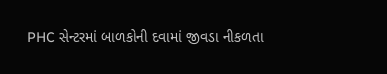PHC સેન્ટરમાં બાળકોની દવામાં જીવડા નીકળતા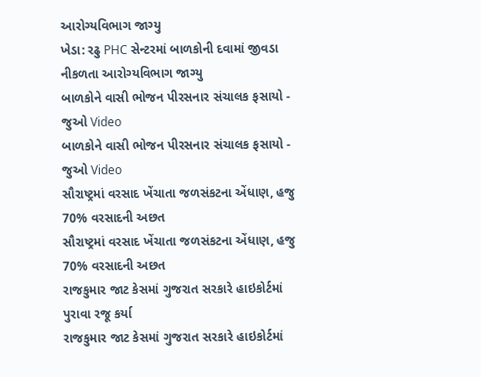આરોગ્યવિભાગ જાગ્યુ
ખેડા: રઢુ PHC સેન્ટરમાં બાળકોની દવામાં જીવડા નીકળતા આરોગ્યવિભાગ જાગ્યુ
બાળકોને વાસી ભોજન પીરસનાર સંચાલક ફસાયો - જુઓ Video
બાળકોને વાસી ભોજન પીરસનાર સંચાલક ફસાયો - જુઓ Video
સૌરાષ્ટ્રમાં વરસાદ ખેંચાતા જળસંકટના એંધાણ, હજુ 70% વરસાદની અછત
સૌરાષ્ટ્રમાં વરસાદ ખેંચાતા જળસંકટના એંધાણ, હજુ 70% વરસાદની અછત
રાજકુમાર જાટ કેસમાં ગુજરાત સરકારે હાઇકોર્ટમાં પુરાવા રજૂ કર્યા
રાજકુમાર જાટ કેસમાં ગુજરાત સરકારે હાઇકોર્ટમાં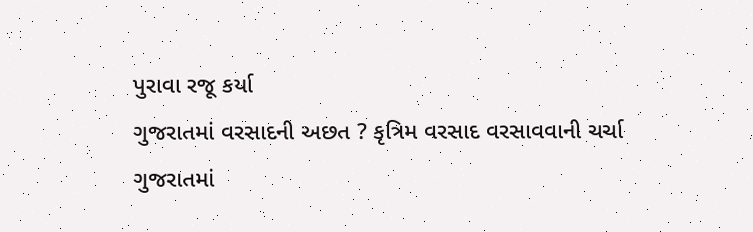પુરાવા રજૂ કર્યા
ગુજરાતમાં વરસાદની અછત ? કૃત્રિમ વરસાદ વરસાવવાની ચર્ચા
ગુજરાતમાં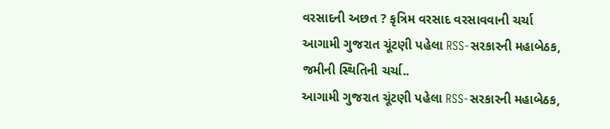વરસાદની અછત ? કૃત્રિમ વરસાદ વરસાવવાની ચર્ચા
આગામી ગુજરાત ચૂંટણી પહેલા RSS-સરકારની મહાબેઠક, જમીની સ્થિતિની ચર્ચા..
આગામી ગુજરાત ચૂંટણી પહેલા RSS-સરકારની મહાબેઠક,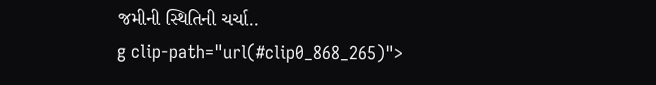જમીની સ્થિતિની ચર્ચા..
g clip-path="url(#clip0_868_265)">